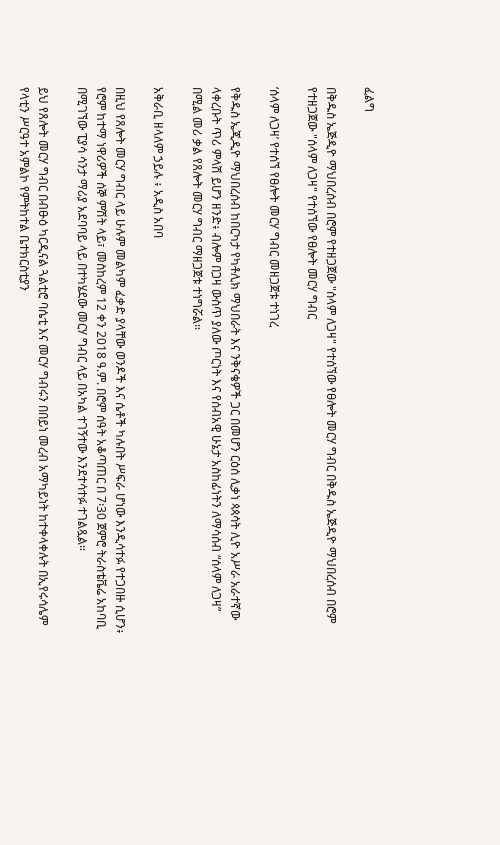ፈልግ

በቅዱስ ኤጅዲዮ ማህበረሰብ በሮም የተዘጋጀው "ሰላም ለጋዛ" የተሰኘው የፀሎት መርሃ ግብር በቅዱስ ኤጅዲዮ ማህበረሰብ በሮም የተዘጋጀው "ሰላም ለጋዛ" የተሰኘው የፀሎት መርሃ ግብር

‘ሰላም ለጋዛ’ የተሰኘ የፀሎት መርሃ ግብር መዘጋጀቱ ተነገረ

የቅዱስ ኤጂዲዮ ማህበረሰብ ከበርካታ የካቶሊክ ማህበራት እና ንቅናቄዎች ጋር በመሆን ርዕሰ ሊቃነ ጳጳሳት ሊዮ አሥራ አራተኛው ላቀረቡት ጥሪ ምላሽ ይሆን ዘንድ፥ ብሎም በጋዛ ውስጥ ያለው ጦርነት እና የሰብአዊ ሁኔታ አስከፊነትን ለማሳሰብ “ሰላም ለጋዛ” በሚል መሪ ቃል የጸሎት መርሃ ግብር ማዘጋጀቱ ተነግሯል።

አቅራቢ ዘላለም ኃይሉ ፥ አዲስ አበባ

በዚህ የጸሎት መርሃ ግብር ላይ ሁሉም መልካም ፈቃድ ያላቸው ወንዶች እና ሴቶች ካሉበት ሥፍራ ሆነው እንዲሳተፉ የተጋበዙ ሲሆን፥ የሮም ከተማ ነዋሪዎች ሰኞ ምሽት ላይ፣ መስከረም 12 ቀን 2018 ዓ.ም. በሮም ሰዓት አቆጣጠር በ 7፡30 ጀምሮ ትራስቴቬሬ አከባቢ በሚገኘው ፒያሳ ሳንታ ማሪያ አደባባይ ላይ በተካሄደው መርሃ ግብር ላይ በአካል ተገኝተው እንደተሳተፉ ተገልጿል።

ይህ የጸሎት መርሃ ግብር በብፁዕ ካርዲናል ጓልቲሮ ባሴቲ እና መርሃ ግብሩን በበይነ መረብ አማካይነት ከተቀላቀሉት በኢየሩሳሌም የላቲን ሥርዓተ አምልኮ የምትከተል ቤተክርስቲያን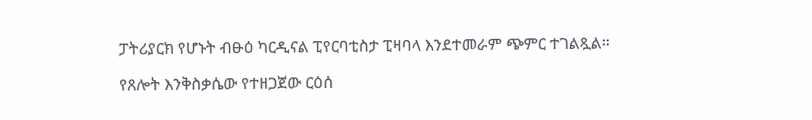ፓትሪያርክ የሆኑት ብፁዕ ካርዲናል ፒየርባቲስታ ፒዛባላ እንደተመራም ጭምር ተገልጿል።

የጸሎት እንቅስቃሴው የተዘጋጀው ርዕሰ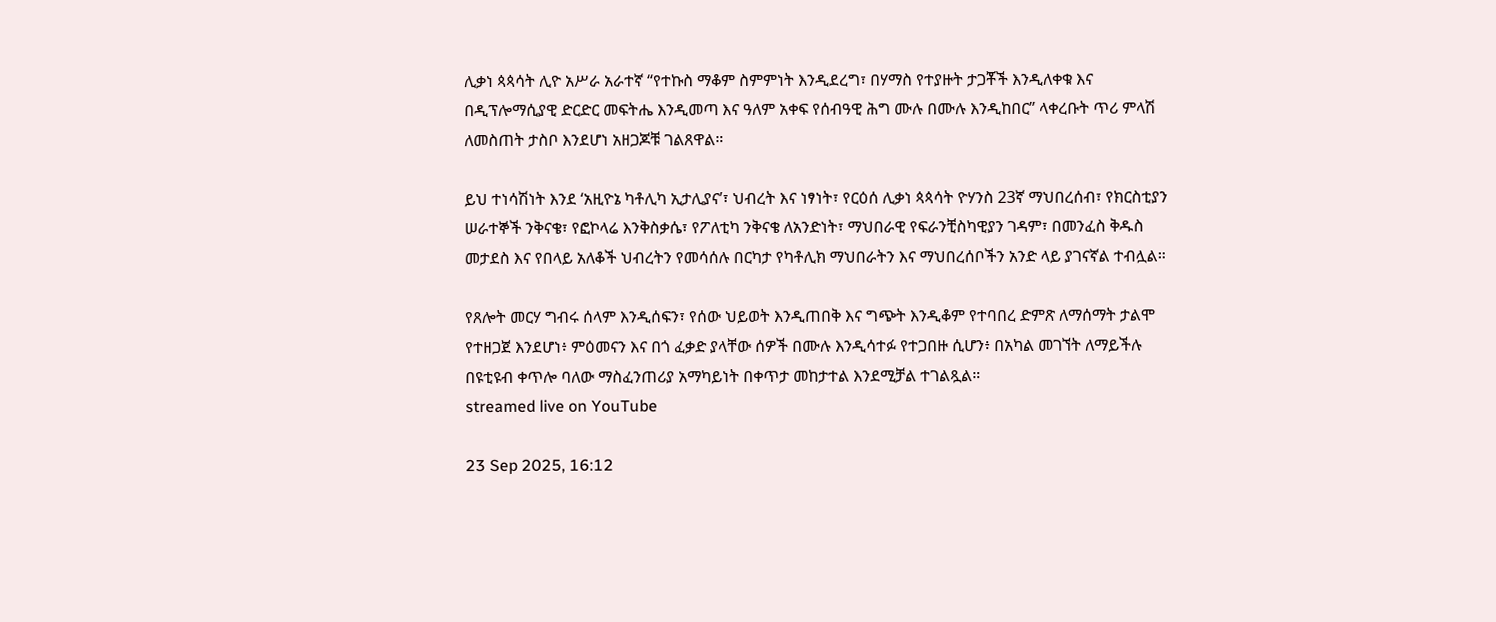ሊቃነ ጳጳሳት ሊዮ አሥራ አራተኛ “የተኩስ ማቆም ስምምነት እንዲደረግ፣ በሃማስ የተያዙት ታጋቾች እንዲለቀቁ እና በዲፕሎማሲያዊ ድርድር መፍትሔ እንዲመጣ እና ዓለም አቀፍ የሰብዓዊ ሕግ ሙሉ በሙሉ እንዲከበር” ላቀረቡት ጥሪ ምላሽ ለመስጠት ታስቦ እንደሆነ አዘጋጆቹ ገልጸዋል።

ይህ ተነሳሽነት እንደ ‘አዚዮኔ ካቶሊካ ኢታሊያና’፣ ህብረት እና ነፃነት፣ የርዕሰ ሊቃነ ጳጳሳት ዮሃንስ 23ኛ ማህበረሰብ፣ የክርስቲያን ሠራተኞች ንቅናቄ፣ የፎኮላሬ እንቅስቃሴ፣ የፖለቲካ ንቅናቄ ለአንድነት፣ ማህበራዊ የፍራንቺስካዊያን ገዳም፣ በመንፈስ ቅዱስ መታደስ እና የበላይ አለቆች ህብረትን የመሳሰሉ በርካታ የካቶሊክ ማህበራትን እና ማህበረሰቦችን አንድ ላይ ያገናኛል ተብሏል።

የጸሎት መርሃ ግብሩ ሰላም እንዲሰፍን፣ የሰው ህይወት እንዲጠበቅ እና ግጭት እንዲቆም የተባበረ ድምጽ ለማሰማት ታልሞ የተዘጋጀ እንደሆነ፥ ምዕመናን እና በጎ ፈቃድ ያላቸው ሰዎች በሙሉ እንዲሳተፉ የተጋበዙ ሲሆን፥ በአካል መገኘት ለማይችሉ በዩቲዩብ ቀጥሎ ባለው ማስፈንጠሪያ አማካይነት በቀጥታ መከታተል እንደሚቻል ተገልጿል።
streamed live on YouTube

23 Sep 2025, 16:12